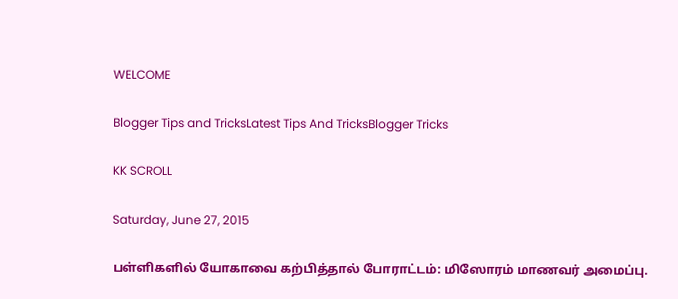WELCOME

Blogger Tips and TricksLatest Tips And TricksBlogger Tricks

KK SCROLL

Saturday, June 27, 2015

பள்ளிகளில் யோகாவை கற்பித்தால் போராட்டம்: மிஸோரம் மாணவர் அமைப்பு.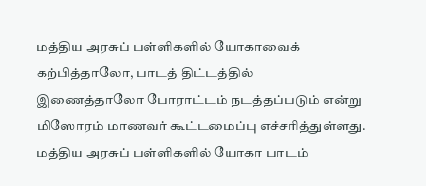மத்திய அரசுப் பள்ளிகளில் யோகாவைக் கற்பித்தாலோ, பாடத் திட்டத்தில்
இணைத்தாலோ போராட்டம் நடத்தப்படும் என்று மிஸோரம் மாணவர் கூட்டமைப்பு எச்சரித்துள்ளது. மத்திய அரசுப் பள்ளிகளில் யோகா பாடம்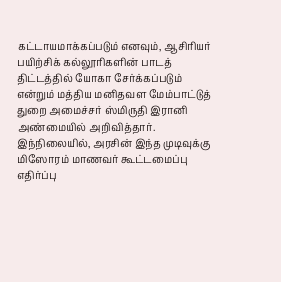கட்டாயமாக்கப்படும் எனவும், ஆசிரியர் பயிற்சிக் கல்லூரிகளின் பாடத் திட்டத்தில் யோகா சேர்க்கப்படும் என்றும் மத்திய மனிதவள மேம்பாட்டுத் துறை அமைச்சர் ஸ்மிருதி இரானி அண்மையில் அறிவித்தார். இந்நிலையில், அரசின் இந்த முடிவுக்கு மிஸோரம் மாணவர் கூட்டமைப்பு எதிர்ப்பு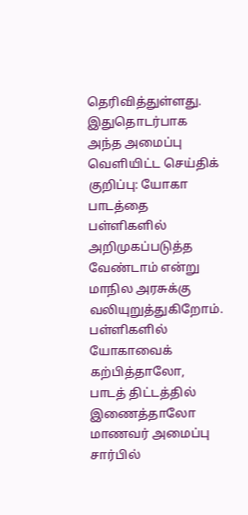தெரிவித்துள்ளது. இதுதொடர்பாக அந்த அமைப்பு வெளியிட்ட செய்திக் குறிப்பு: யோகா பாடத்தை பள்ளிகளில் அறிமுகப்படுத்த வேண்டாம் என்று மாநில அரசுக்கு வலியுறுத்துகிறோம். பள்ளிகளில் யோகாவைக் கற்பித்தாலோ, பாடத் திட்டத்தில் இணைத்தாலோ மாணவர் அமைப்பு சார்பில்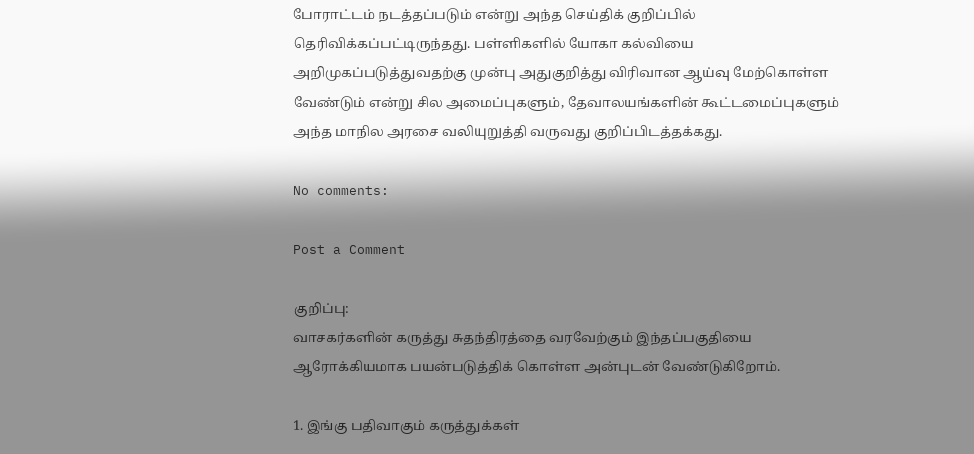போராட்டம் நடத்தப்படும் என்று அந்த செய்திக் குறிப்பில் தெரிவிக்கப்பட்டிருந்தது. பள்ளிகளில் யோகா கல்வியை அறிமுகப்படுத்துவதற்கு முன்பு அதுகுறித்து விரிவான ஆய்வு மேற்கொள்ள வேண்டும் என்று சில அமைப்புகளும், தேவாலயங்களின் கூட்டமைப்புகளும் அந்த மாநில அரசை வலியுறுத்தி வருவது குறிப்பிடத்தக்கது.

No comments:

Post a Comment

குறிப்பு:
வாசகர்களின் கருத்து சுதந்திரத்தை வரவேற்கும் இந்தப்பகுதியை ஆரோக்கியமாக பயன்படுத்திக் கொள்ள அன்புடன் வேண்டுகிறோம்.

1. இங்கு பதிவாகும் கருத்துக்கள்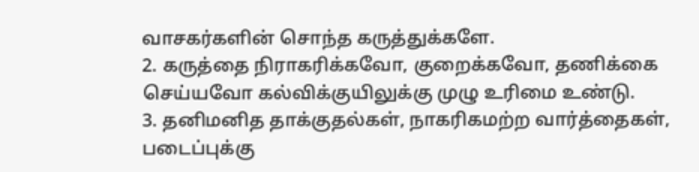வாசகர்களின் சொந்த கருத்துக்களே.
2. கருத்தை நிராகரிக்கவோ, குறைக்கவோ, தணிக்கை செய்யவோ கல்விக்குயிலுக்கு முழு உரிமை உண்டு.
3. தனிமனித தாக்குதல்கள், நாகரிகமற்ற வார்த்தைகள், படைப்புக்கு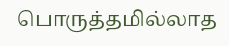பொருத்தமில்லாத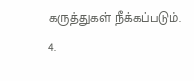கருத்துகள் நீக்கப்படும்.
4.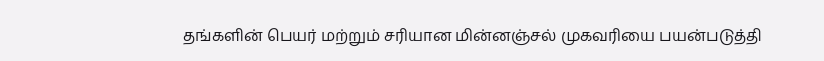தங்களின் பெயர் மற்றும் சரியான மின்னஞ்சல் முகவரியை பயன்படுத்தி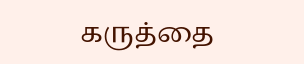கருத்தை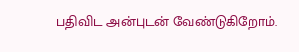பதிவிட அன்புடன் வேண்டுகிறோம்.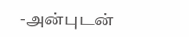-அன்புடன்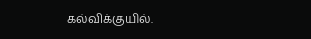கல்விக்குயில்.